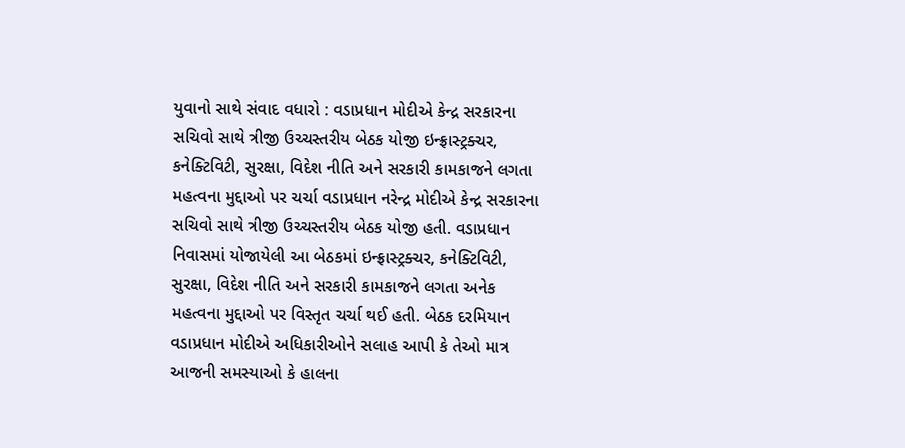યુવાનો સાથે સંવાદ વધારો : વડાપ્રધાન મોદીએ કેન્દ્ર સરકારના સચિવો સાથે ત્રીજી ઉચ્ચસ્તરીય બેઠક યોજી ઇન્ફ્રાસ્ટ્રક્ચર, કનેક્ટિવિટી, સુરક્ષા, વિદેશ નીતિ અને સરકારી કામકાજને લગતા મહત્વના મુદ્દાઓ પર ચર્ચા વડાપ્રધાન નરેન્દ્ર મોદીએ કેન્દ્ર સરકારના સચિવો સાથે ત્રીજી ઉચ્ચસ્તરીય બેઠક યોજી હતી. વડાપ્રધાન નિવાસમાં યોજાયેલી આ બેઠકમાં ઇન્ફ્રાસ્ટ્રક્ચર, કનેક્ટિવિટી, સુરક્ષા, વિદેશ નીતિ અને સરકારી કામકાજને લગતા અનેક મહત્વના મુદ્દાઓ પર વિસ્તૃત ચર્ચા થઈ હતી. બેઠક દરમિયાન વડાપ્રધાન મોદીએ અધિકારીઓને સલાહ આપી કે તેઓ માત્ર આજની સમસ્યાઓ કે હાલના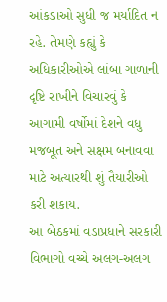આંકડાઓ સુધી જ મર્યાદિત ન રહે. તેમણે કહ્યું કે અધિકારીઓએ લાંબા ગાળાની દૃષ્ટિ રાખીને વિચારવું કે આગામી વર્ષોમાં દેશને વધુ મજબૂત અને સક્ષમ બનાવવા માટે અત્યારથી શું તૈયારીઓ કરી શકાય.
આ બેઠકમાં વડાપ્રધાને સરકારી વિભાગો વચ્ચે અલગ-અલગ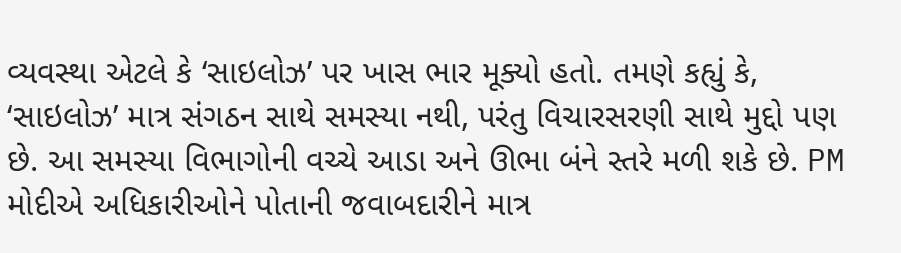વ્યવસ્થા એટલે કે ‘સાઇલોઝ’ પર ખાસ ભાર મૂક્યો હતો. તમણે કહ્યું કે, ‘સાઇલોઝ’ માત્ર સંગઠન સાથે સમસ્યા નથી, પરંતુ વિચારસરણી સાથે મુદ્દો પણ છે. આ સમસ્યા વિભાગોની વચ્ચે આડા અને ઊભા બંને સ્તરે મળી શકે છે. PM મોદીએ અધિકારીઓને પોતાની જવાબદારીને માત્ર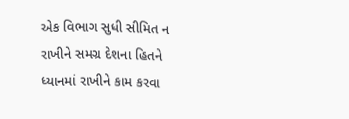એક વિભાગ સુધી સીમિત ન રાખીને સમગ્ર દેશના હિતને ધ્યાનમાં રાખીને કામ કરવા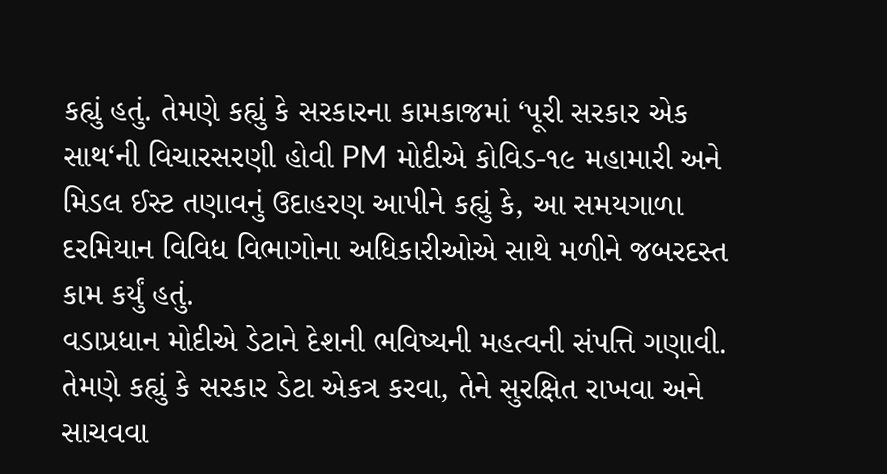કહ્યું હતું. તેમણે કહ્યું કે સરકારના કામકાજમાં ‘પૂરી સરકાર એક સાથ‘ની વિચારસરણી હોવી PM મોદીએ કોવિડ-૧૯ મહામારી અને મિડલ ઈસ્ટ તણાવનું ઉદાહરણ આપીને કહ્યું કે, આ સમયગાળા દરમિયાન વિવિધ વિભાગોના અધિકારીઓએ સાથે મળીને જબરદસ્ત કામ કર્યું હતું.
વડાપ્રધાન મોદીએ ડેટાને દેશની ભવિષ્યની મહત્વની સંપત્તિ ગણાવી. તેમણે કહ્યું કે સરકાર ડેટા એકત્ર કરવા, તેને સુરક્ષિત રાખવા અને સાચવવા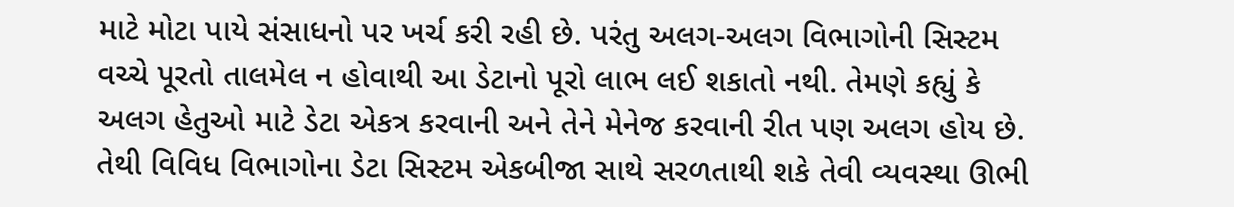માટે મોટા પાયે સંસાધનો પર ખર્ચ કરી રહી છે. પરંતુ અલગ-અલગ વિભાગોની સિસ્ટમ વચ્ચે પૂરતો તાલમેલ ન હોવાથી આ ડેટાનો પૂરો લાભ લઈ શકાતો નથી. તેમણે કહ્યું કે અલગ હેતુઓ માટે ડેટા એકત્ર કરવાની અને તેને મેનેજ કરવાની રીત પણ અલગ હોય છે. તેથી વિવિધ વિભાગોના ડેટા સિસ્ટમ એકબીજા સાથે સરળતાથી શકે તેવી વ્યવસ્થા ઊભી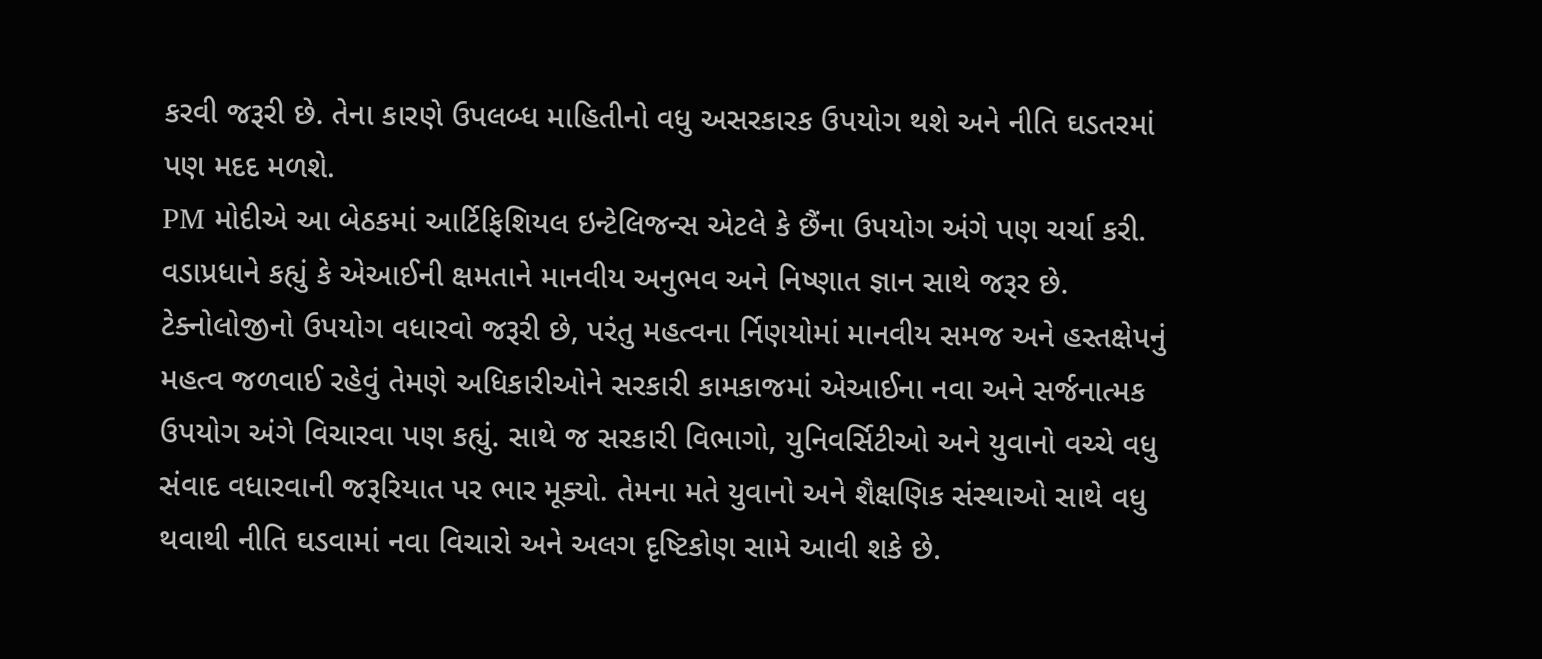કરવી જરૂરી છે. તેના કારણે ઉપલબ્ધ માહિતીનો વધુ અસરકારક ઉપયોગ થશે અને નીતિ ઘડતરમાં પણ મદદ મળશે.
PM મોદીએ આ બેઠકમાં આર્ટિફિશિયલ ઇન્ટેલિજન્સ એટલે કે છૈંના ઉપયોગ અંગે પણ ચર્ચા કરી. વડાપ્રધાને કહ્યું કે એઆઈની ક્ષમતાને માનવીય અનુભવ અને નિષ્ણાત જ્ઞાન સાથે જરૂર છે. ટેક્નોલોજીનો ઉપયોગ વધારવો જરૂરી છે, પરંતુ મહત્વના ર્નિણયોમાં માનવીય સમજ અને હસ્તક્ષેપનું મહત્વ જળવાઈ રહેવું તેમણે અધિકારીઓને સરકારી કામકાજમાં એઆઈના નવા અને સર્જનાત્મક ઉપયોગ અંગે વિચારવા પણ કહ્યું. સાથે જ સરકારી વિભાગો, યુનિવર્સિટીઓ અને યુવાનો વચ્ચે વધુ સંવાદ વધારવાની જરૂરિયાત પર ભાર મૂક્યો. તેમના મતે યુવાનો અને શૈક્ષણિક સંસ્થાઓ સાથે વધુ થવાથી નીતિ ઘડવામાં નવા વિચારો અને અલગ દૃષ્ટિકોણ સામે આવી શકે છે.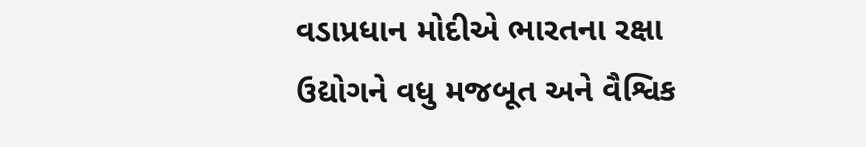વડાપ્રધાન મોદીએ ભારતના રક્ષા ઉદ્યોગને વધુ મજબૂત અને વૈશ્વિક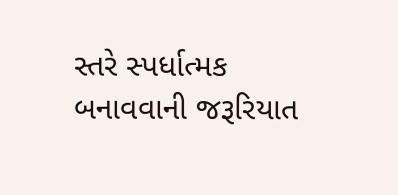સ્તરે સ્પર્ધાત્મક બનાવવાની જરૂરિયાત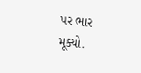પર ભાર મૂક્યો.